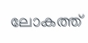ലോകത്ത്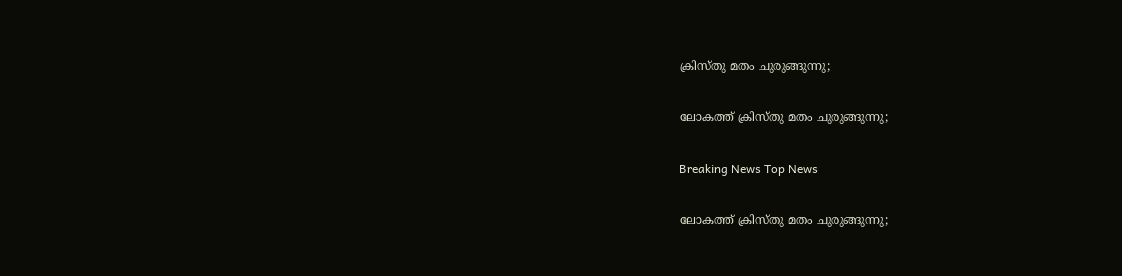ക്രിസ്തു മതം ചുരുങ്ങുന്നു;

ലോകത്ത് ക്രിസ്തു മതം ചുരുങ്ങുന്നു;

Breaking News Top News

ലോകത്ത് ക്രിസ്തു മതം ചുരുങ്ങുന്നു;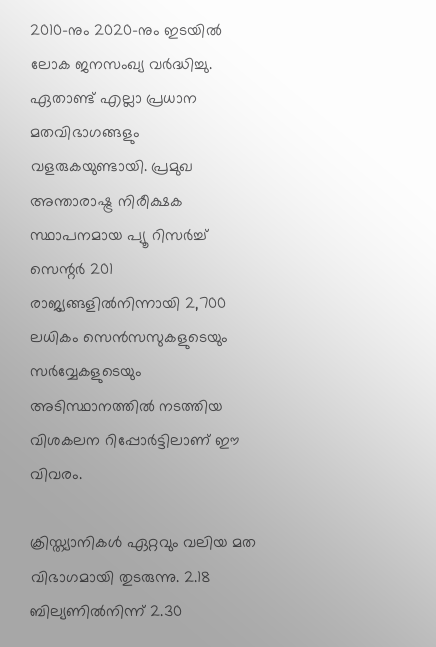2010-നും 2020-നും ഇടയില്‍ ലോക ജനസംഖ്യ വര്‍ദ്ധിച്ചു. ഏതാണ്ട് എല്ലാ പ്രധാന മതവിഭാഗങ്ങളും വളരുകയുണ്ടായി. പ്രമുഖ അന്താരാഷ്ട്ര നിരീക്ഷക സ്ഥാപനമായ പ്യൂ റിസര്‍ച്ച് സെന്റര്‍ 201 രാജ്യങ്ങളില്‍നിന്നായി 2,700 ലധികം സെന്‍സസുകളുടെയും സര്‍വ്വേകളുടെയും അടിസ്ഥാനത്തില്‍ നടത്തിയ വിശകലന റിപ്പോര്‍ട്ടിലാണ് ഈ വിവരം.

ക്രിസ്ത്യാനികള്‍ ഏറ്റവും വലിയ മത വിഭാഗമായി തുടരുന്നു. 2.18 ബില്യണില്‍നിന്ന് 2.30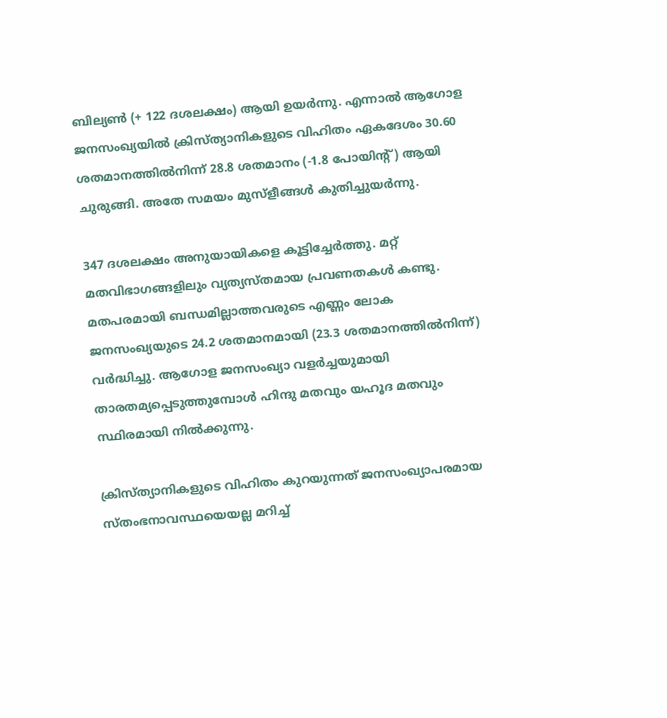ബില്യണ്‍ (+ 122 ദശലക്ഷം) ആയി ഉയര്‍ന്നു. എന്നാല്‍ ആഗോള ജനസംഖ്യയില്‍ ക്രിസ്ത്യാനികളുടെ വിഹിതം ഏകദേശം 30.60 ശതമാനത്തില്‍നിന്ന് 28.8 ശതമാനം (-1.8 പോയിന്റ്) ആയി ചുരുങ്ങി. അതേ സമയം മുസ്ളീങ്ങള്‍ കുതിച്ചുയര്‍ന്നു.

347 ദശലക്ഷം അനുയായികളെ കൂട്ടിച്ചേര്‍ത്തു. മറ്റ് മതവിഭാഗങ്ങളിലും വ്യത്യസ്തമായ പ്രവണതകള്‍ കണ്ടു. മതപരമായി ബന്ധമില്ലാത്തവരുടെ എണ്ണം ലോക ജനസംഖ്യയുടെ 24.2 ശതമാനമായി (23.3 ശതമാനത്തില്‍നിന്ന്) വര്‍ദ്ധിച്ചു. ആഗോള ജനസംഖ്യാ വളര്‍ച്ചയുമായി താരതമ്യപ്പെടുത്തുമ്പോള്‍ ഹിന്ദു മതവും യഹൂദ മതവും സ്ഥിരമായി നില്‍ക്കുന്നു.

ക്രിസ്ത്യാനികളുടെ വിഹിതം കുറയുന്നത് ജനസംഖ്യാപരമായ സ്തംഭനാവസ്ഥയെയല്ല മറിച്ച്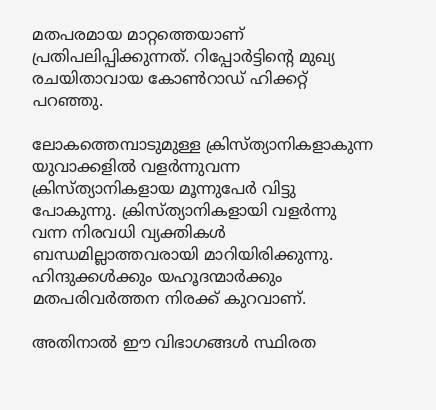മതപരമായ മാറ്റത്തെയാണ് പ്രതിപലിപ്പിക്കുന്നത്. റിപ്പോര്‍ട്ടിന്റെ മുഖ്യ രചയിതാവായ കോണ്‍റാഡ് ഹിക്കറ്റ് പറഞ്ഞു.

ലോകത്തെമ്പാടുമുള്ള ക്രിസ്ത്യാനികളാകുന്ന യുവാക്കളില്‍ വളര്‍ന്നുവന്ന ക്രിസ്ത്യാനികളായ മൂന്നുപേര്‍ വിട്ടു പോകുന്നു. ക്രിസ്ത്യാനികളായി വളര്‍ന്നു വന്ന നിരവധി വ്യക്തികള്‍ ബന്ധമില്ലാത്തവരായി മാറിയിരിക്കുന്നു. ഹിന്ദുക്കള്‍ക്കും യഹൂദന്മാര്‍ക്കും മതപരിവര്‍ത്തന നിരക്ക് കുറവാണ്.

അതിനാല്‍ ഈ വിഭാഗങ്ങള്‍ സ്ഥിരത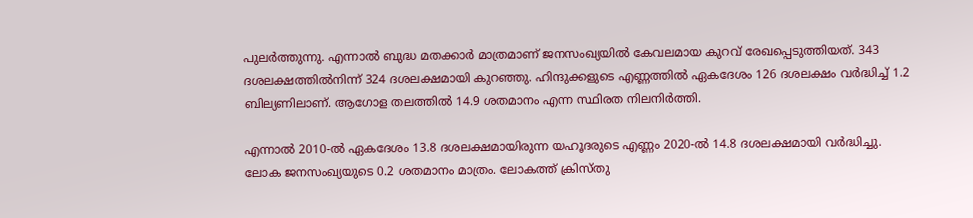പുലര്‍ത്തുന്നു. എന്നാല്‍ ബുദ്ധ മതക്കാര്‍ മാത്രമാണ് ജനസംഖ്യയില്‍ കേവലമായ കുറവ് രേഖപ്പെടുത്തിയത്. 343 ദശലക്ഷത്തില്‍നിന്ന് 324 ദശലക്ഷമായി കുറഞ്ഞു. ഹിന്ദുക്കളുടെ എണ്ണത്തില്‍ ഏകദേശം 126 ദശലക്ഷം വര്‍ദ്ധിച്ച് 1.2 ബില്യണിലാണ്. ആഗോള തലത്തില്‍ 14.9 ശതമാനം എന്ന സ്ഥിരത നിലനിര്‍ത്തി.

എന്നാല്‍ 2010-ല്‍ ഏകദേശം 13.8 ദശലക്ഷമായിരുന്ന യഹൂദരുടെ എണ്ണം 2020-ല്‍ 14.8 ദശലക്ഷമായി വര്‍ദ്ധിച്ചു. ലോക ജനസംഖ്യയുടെ 0.2 ശതമാനം മാത്രം. ലോകത്ത് ക്രിസ്തു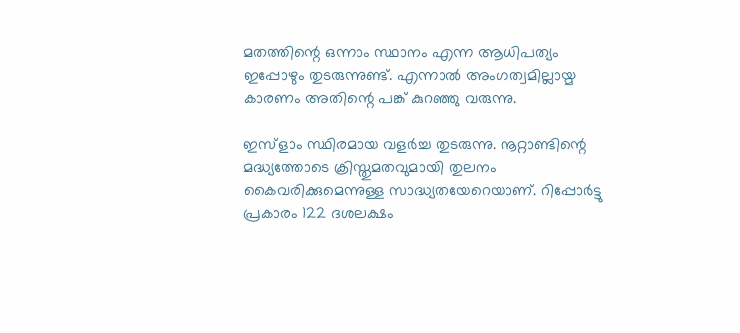മതത്തിന്റെ ഒന്നാം സ്ഥാനം എന്ന ആധിപത്യം ഇപ്പോഴും തുടരുന്നുണ്ട്. എന്നാല്‍ അംഗത്വമില്ലായ്മ കാരണം അതിന്റെ പങ്ക് കുറഞ്ഞു വരുന്നു.

ഇസ്ളാം സ്ഥിരമായ വളര്‍ച്ച തുടരുന്നു. നൂറ്റാണ്ടിന്റെ മദ്ധ്യത്തോടെ ക്രിസ്തുമതവുമായി തുലനം കൈവരിക്കുമെന്നുള്ള സാദ്ധ്യതയേറെയാണ്. റിപ്പോര്‍ട്ടു പ്രകാരം 122 ദശലക്ഷം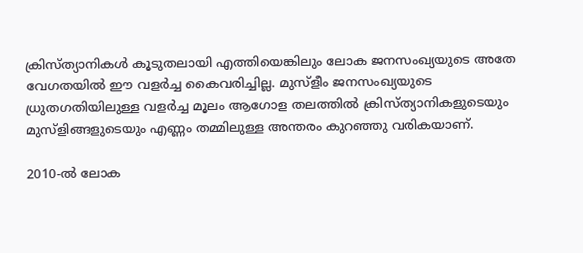ക്രിസ്ത്യാനികള്‍ കൂടുതലായി എത്തിയെങ്കിലും ലോക ജനസംഖ്യയുടെ അതേ വേഗതയില്‍ ഈ വളര്‍ച്ച കൈവരിച്ചില്ല. മുസ്ളീം ജനസംഖ്യയുടെ ധ്രുതഗതിയിലുള്ള വളര്‍ച്ച മൂലം ആഗോള തലത്തില്‍ ക്രിസ്ത്യാനികളുടെയും മുസ്ളിങ്ങളുടെയും എണ്ണം തമ്മിലുള്ള അന്തരം കുറഞ്ഞു വരികയാണ്.

2010-ല്‍ ലോക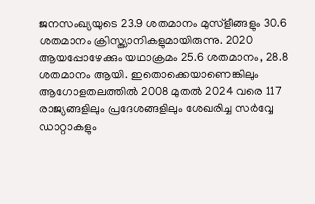ജനസംഖ്യയുടെ 23.9 ശതമാനം മുസ്ളീങ്ങളും 30.6 ശതമാനം ക്രിസ്ത്യാനികളുമായിരുന്നു. 2020 ആയപ്പോഴേക്കും യഥാക്രമം 25.6 ശതമാനം, 28.8 ശതമാനം ആയി. ഇതൊക്കെയാണെങ്കിലും ആഗോളതലത്തില്‍ 2008 മുതല്‍ 2024 വരെ 117 രാജ്യങ്ങളിലും പ്രദേശങ്ങളിലും ശേഖരിച്ച സര്‍വ്വേ ഡാറ്റാകളും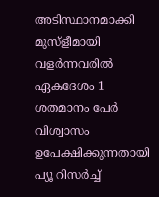അടിസ്ഥാനമാക്കി മുസ്ളീമായി വളര്‍ന്നവരില്‍ ഏകദേശം 1 ശതമാനം പേര്‍ വിശ്വാസം ഉപേക്ഷിക്കുന്നതായി പ്യൂ റിസര്‍ച്ച്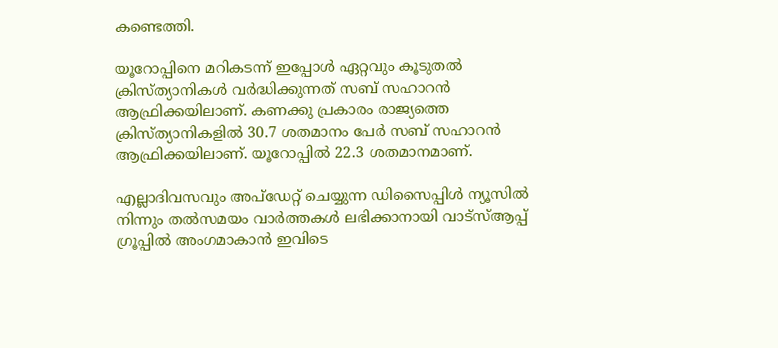കണ്ടെത്തി.

യൂറോപ്പിനെ മറികടന്ന് ഇപ്പോള്‍ ഏറ്റവും കൂടുതല്‍ ക്രിസ്ത്യാനികള്‍ വര്‍ദ്ധിക്കുന്നത് സബ് സഹാറന്‍ ആഫ്രിക്കയിലാണ്. കണക്കു പ്രകാരം രാജ്യത്തെ ക്രിസ്ത്യാനികളില്‍ 30.7 ശതമാനം പേര്‍ സബ് സഹാറന്‍ ആഫ്രിക്കയിലാണ്. യൂറോപ്പില്‍ 22.3 ശതമാനമാണ്.

എല്ലാദിവസവും അപ്ഡേറ്റ് ചെയ്യുന്ന ഡിസൈപ്പിൾ ന്യൂസിൽ നിന്നും തൽസമയം വാർത്തകൾ ലഭിക്കാനായി വാട്സ്ആപ്പ് ഗ്രൂപ്പിൽ അംഗമാകാൻ ഇവിടെ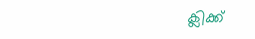ക്ലിക്ക്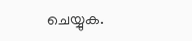ചെയ്യുക.